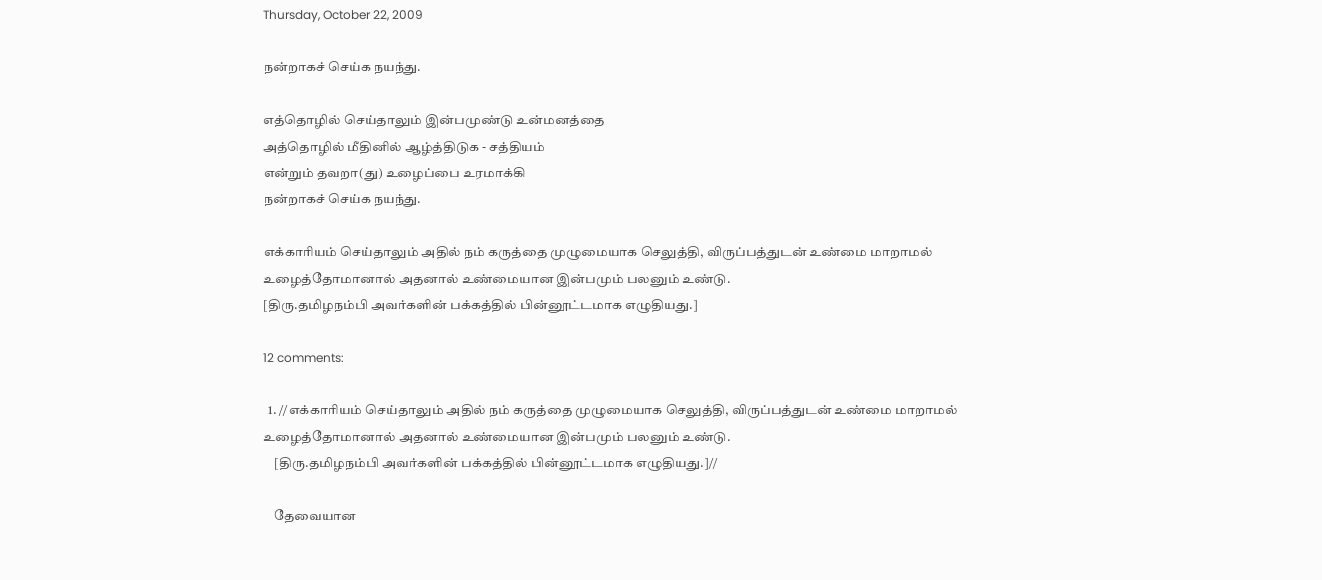Thursday, October 22, 2009

நன்றாகச் செய்க நயந்து.

எத்தொழில் செய்தாலும் இன்பமுண்டு உன்மனத்தை
அத்தொழில் மீதினில் ஆழ்த்திடுக - சத்தியம்
என்றும் தவறா(து) உழைப்பை உரமாக்கி
நன்றாகச் செய்க நயந்து.

எக்காரியம் செய்தாலும் அதில் நம் கருத்தை முழுமையாக செலுத்தி, விருப்பத்துடன் உண்மை மாறாமல் உழைத்தோமானால் அதனால் உண்மையான இன்பமும் பலனும் உண்டு.
[திரு.தமிழநம்பி அவர்களின் பக்கத்தில் பின்னூட்டமாக எழுதியது.]

12 comments:

  1. //எக்காரியம் செய்தாலும் அதில் நம் கருத்தை முழுமையாக செலுத்தி, விருப்பத்துடன் உண்மை மாறாமல் உழைத்தோமானால் அதனால் உண்மையான இன்பமும் பலனும் உண்டு.
    [திரு.தமிழநம்பி அவர்களின் பக்கத்தில் பின்னூட்டமாக எழுதியது.]//

    தேவையான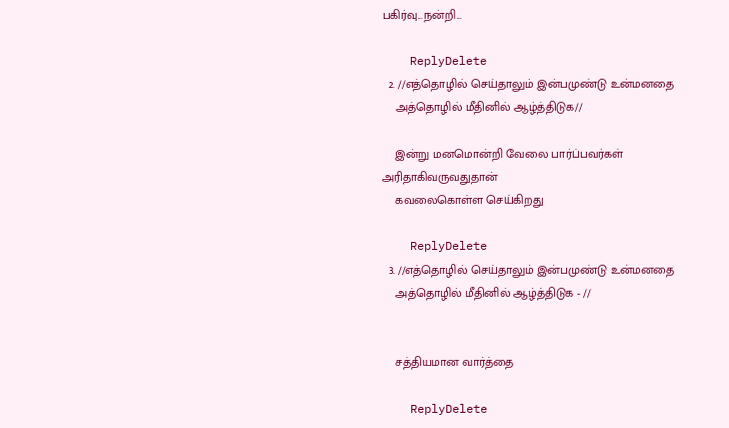பகிர்வு...நன்றி...

    ReplyDelete
  2. //எத்தொழில் செய்தாலும் இன்பமுண்டு உன்மனதை
    அத்தொழில் மீதினில் ஆழ்த்திடுக//

    இன்று மனமொன்றி வேலை பார்ப்பவர்கள் அரிதாகிவருவதுதான்
    கவலைகொள்ள செய்கிறது

    ReplyDelete
  3. //எத்தொழில் செய்தாலும் இன்பமுண்டு உன்மனதை
    அத்தொழில் மீதினில் ஆழ்த்திடுக - //


    சத்தியமான வார்த்தை

    ReplyDelete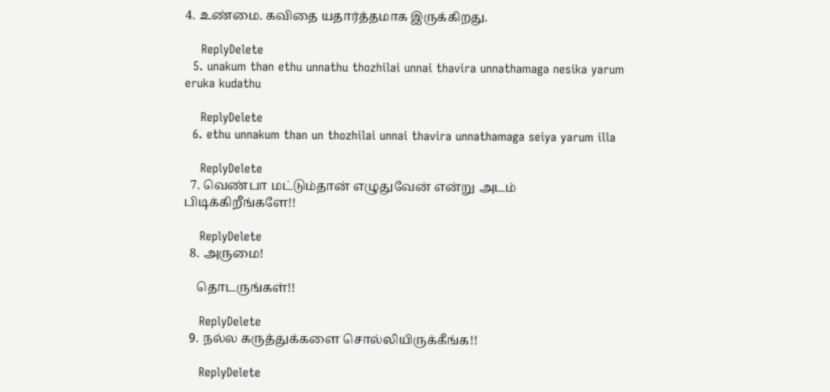4. உண்மை. கவிதை யதார்த்தமாக இருக்கிறது.

    ReplyDelete
  5. unakum than ethu unnathu thozhilai unnai thavira unnathamaga nesika yarum eruka kudathu

    ReplyDelete
  6. ethu unnakum than un thozhilai unnai thavira unnathamaga seiya yarum illa

    ReplyDelete
  7. வெண்பா மட்டும்தான் எழுதுவேன் என்று அடம் பிடிக்கிறீங்களே!!

    ReplyDelete
  8. அருமை!

    தொடருங்கள்!!

    ReplyDelete
  9. நல்ல கருத்துக்களை சொல்லியிருக்கீங்க!!

    ReplyDelete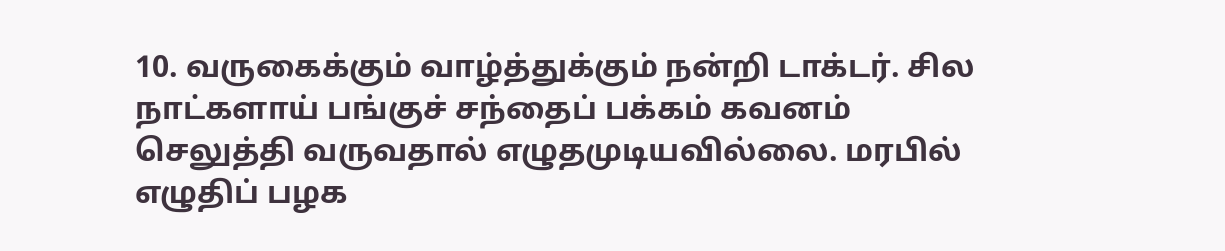10. வருகைக்கும் வாழ்த்துக்கும் நன்றி டாக்டர். சில நாட்களாய் பங்குச் சந்தைப் பக்கம் கவனம் செலுத்தி வருவதால் எழுதமுடியவில்லை. மரபில் எழுதிப் பழக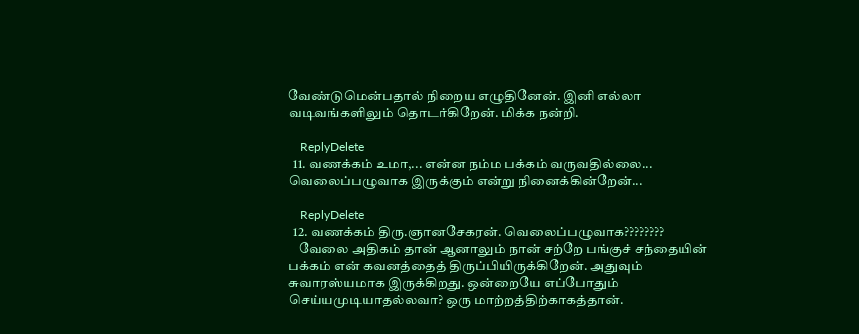வேண்டுமென்பதால் நிறைய எழுதினேன். இனி எல்லா வடிவங்களிலும் தொடர்கிறேன். மிக்க நன்றி.

    ReplyDelete
  11. வணக்கம் உமா,... என்ன நம்ம பக்கம் வருவதில்லை... வெலைப்பழுவாக இருக்கும் என்று நினைக்கின்றேன்...

    ReplyDelete
  12. வணக்கம் திரு.ஞானசேகரன். வெலைப்பழுவாக????????
    வேலை அதிகம் தான் ஆனாலும் நான் சற்றே பங்குச் சந்தையின் பக்கம் என் கவனத்தைத் திருப்பியிருக்கிறேன். அதுவும் சுவாரஸ்யமாக இருக்கிறது. ஒன்றையே எப்போதும் செய்யமுடியாதல்லவா? ஒரு மாற்றத்திற்காகத்தான்.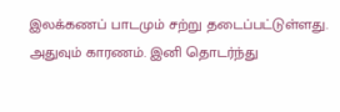இலக்கணப் பாடமும் சற்று தடைப்பட்டுள்ளது. அதுவும் காரணம். இனி தொடர்ந்து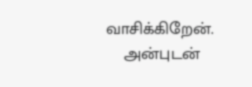வாசிக்கிறேன்.
    அன்புடன்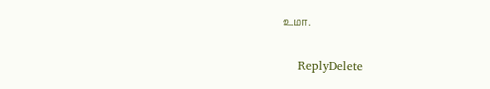உமா.

    ReplyDelete